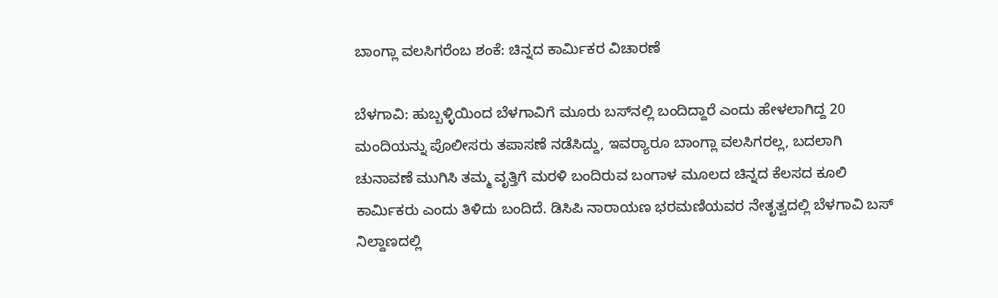ಬಾಂಗ್ಲಾ ವಲಸಿಗರೆಂಬ ಶಂಕೆ: ಚಿನ್ನದ ಕಾರ್ಮಿಕರ ವಿಚಾರಣೆ

ಬೆಳಗಾವಿ: ಹುಬ್ಬಳ್ಳಿಯಿಂದ ಬೆಳಗಾವಿಗೆ ಮೂರು ಬಸ್‌ನಲ್ಲಿ ಬಂದಿದ್ದಾರೆ ಎಂದು ಹೇಳಲಾಗಿದ್ದ 20 ಮಂದಿಯನ್ನು ಪೊಲೀಸರು ತಪಾಸಣೆ ನಡೆಸಿದ್ದು, ಇವರ‍್ಯಾರೂ ಬಾಂಗ್ಲಾ ವಲಸಿಗರಲ್ಲ, ಬದಲಾಗಿ ಚುನಾವಣೆ ಮುಗಿಸಿ ತಮ್ಮ ವೃತ್ತಿಗೆ ಮರಳಿ ಬಂದಿರುವ ಬಂಗಾಳ ಮೂಲದ ಚಿನ್ನದ ಕೆಲಸದ ಕೂಲಿ ಕಾರ್ಮಿಕರು ಎಂದು ತಿಳಿದು ಬಂದಿದೆ. ಡಿಸಿಪಿ ನಾರಾಯಣ ಭರಮಣಿಯವರ ನೇತೃತ್ವದಲ್ಲಿ ಬೆಳಗಾವಿ ಬಸ್ ನಿಲ್ದಾಣದಲ್ಲಿ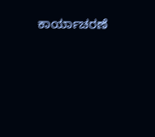ಕಾರ್ಯಾಚರಣೆ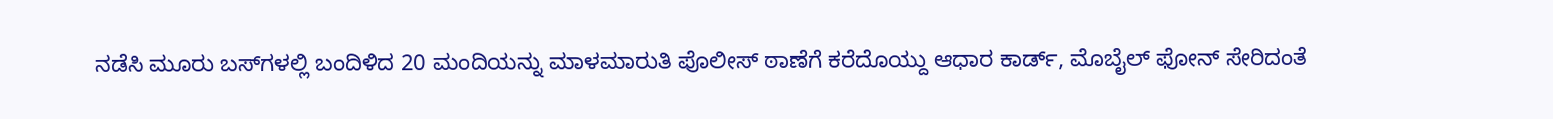ನಡೆಸಿ ಮೂರು ಬಸ್‌ಗಳಲ್ಲಿ ಬಂದಿಳಿದ 20 ಮಂದಿಯನ್ನು ಮಾಳಮಾರುತಿ ಪೊಲೀಸ್ ಠಾಣೆಗೆ ಕರೆದೊಯ್ದು ಆಧಾರ ಕಾರ್ಡ್‌, ಮೊಬೈಲ್ ಫೋನ್ ಸೇರಿದಂತೆ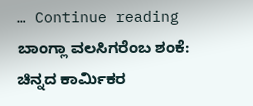… Continue reading ಬಾಂಗ್ಲಾ ವಲಸಿಗರೆಂಬ ಶಂಕೆ: ಚಿನ್ನದ ಕಾರ್ಮಿಕರ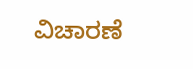ವಿಚಾರಣೆ